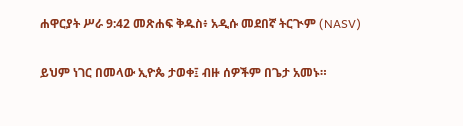ሐዋርያት ሥራ 9:42 መጽሐፍ ቅዱስ፥ አዲሱ መደበኛ ትርጒም (NASV)

ይህም ነገር በመላው ኢዮጴ ታወቀ፤ ብዙ ሰዎችም በጌታ አመኑ።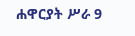ሐዋርያት ሥራ 9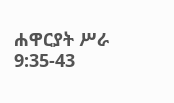ሐዋርያት ሥራ 9:35-43